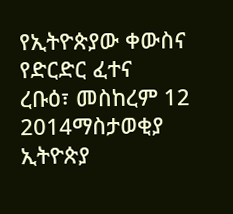የኢትዮጵያው ቀውስና የድርድር ፈተና
ረቡዕ፣ መስከረም 12 2014ማስታወቂያ
ኢትዮጵያ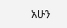አሁን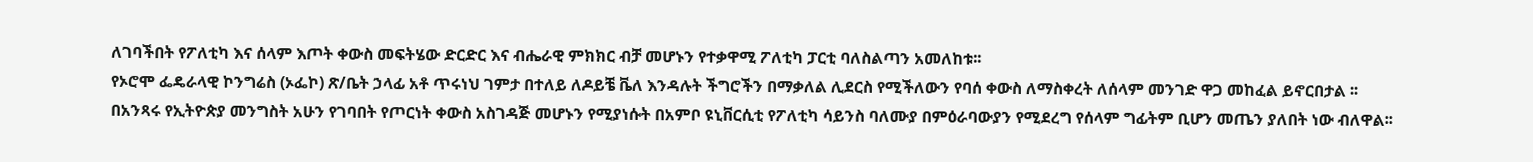ለገባችበት የፖለቲካ እና ሰላም እጦት ቀውስ መፍትሄው ድርድር እና ብሔራዊ ምክክር ብቻ መሆኑን የተቃዋሚ ፖለቲካ ፓርቲ ባለስልጣን አመለከቱ፡፡
የኦሮሞ ፌዴራላዊ ኮንግሬስ (ኦፌኮ) ጽ/ቤት ኃላፊ አቶ ጥሩነህ ገምታ በተለይ ለዶይቼ ቬለ እንዳሉት ችግሮችን በማቃለል ሊደርስ የሚችለውን የባሰ ቀውስ ለማስቀረት ለሰላም መንገድ ዋጋ መከፈል ይኖርበታል ፡፡
በአንጻሩ የኢትዮጵያ መንግስት አሁን የገባበት የጦርነት ቀውስ አስገዳጅ መሆኑን የሚያነሱት በአምቦ ዩኒቨርሲቲ የፖለቲካ ሳይንስ ባለሙያ በምዕራባውያን የሚደረግ የሰላም ግፊትም ቢሆን መጤን ያለበት ነው ብለዋል፡፡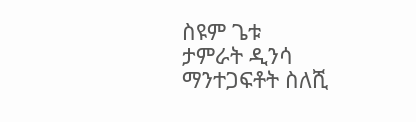ስዩም ጌቱ
ታምራት ዲንሳ
ማንተጋፍቶት ስለሺ